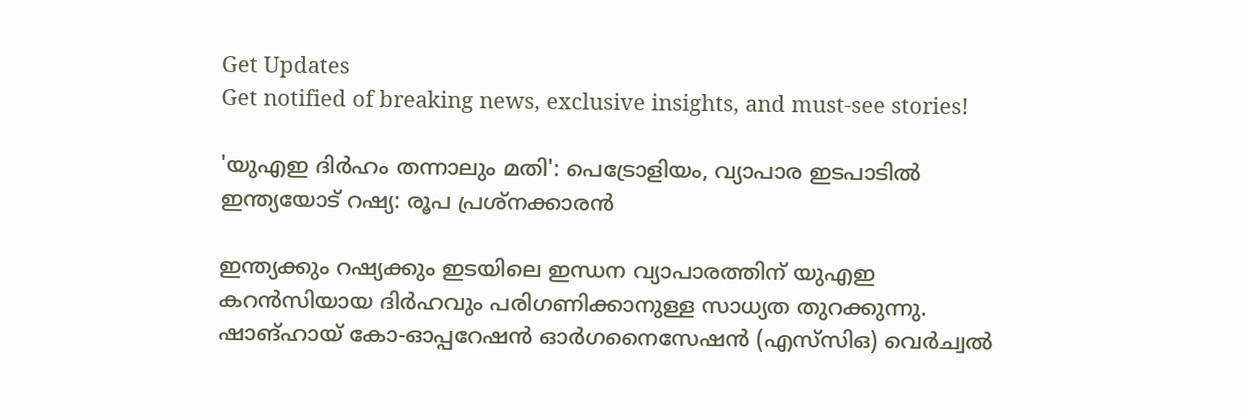Get Updates
Get notified of breaking news, exclusive insights, and must-see stories!

'യുഎഇ ദിർഹം തന്നാലും മതി': പെട്രോളിയം, വ്യാപാര ഇടപാടില്‍ ഇന്ത്യയോട് റഷ്യ: രൂപ പ്രശ്നക്കാരന്‍

ഇന്ത്യക്കും റഷ്യക്കും ഇടയിലെ ഇന്ധന വ്യാപാരത്തിന് യുഎഇ കറന്‍സിയായ ദിർഹവും പരിഗണിക്കാനുള്ള സാധ്യത തുറക്കുന്നു. ഷാങ്ഹായ് കോ-ഓപ്പറേഷൻ ഓർഗനൈസേഷൻ (എസ്‌സിഒ) വെർച്വൽ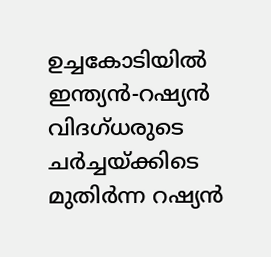ഉച്ചകോടിയിൽ ഇന്ത്യൻ-റഷ്യൻ വിദഗ്ധരുടെ ചർച്ചയ്ക്കിടെ മുതിർന്ന റഷ്യന്‍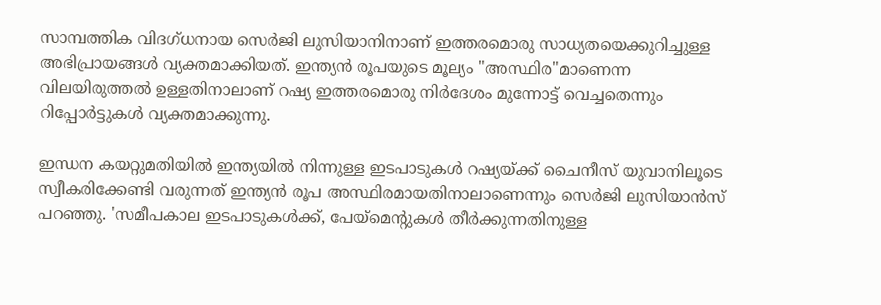സാമ്പത്തിക വിദഗ്ധനായ സെർജി ലുസിയാനിനാണ് ഇത്തരമൊരു സാധ്യതയെക്കുറിച്ചുള്ള അഭിപ്രായങ്ങള്‍ വ്യക്തമാക്കിയത്. ഇന്ത്യൻ രൂപയുടെ മൂല്യം "അസ്ഥിര"മാണെന്ന വിലയിരുത്തല്‍ ഉള്ളതിനാലാണ് റഷ്യ ഇത്തരമൊരു നിർദേശം മുന്നോട്ട് വെച്ചതെന്നും റിപ്പോർട്ടുകള്‍ വ്യക്തമാക്കുന്നു.

ഇന്ധന കയറ്റുമതിയില്‍ ഇന്ത്യയില്‍ നിന്നുള്ള ഇടപാടുകള്‍ റഷ്യയ്ക്ക് ചൈനീസ് യുവാനിലൂടെ സ്വീകരിക്കേണ്ടി വരുന്നത് ഇന്ത്യന്‍ രൂപ അസ്ഥിരമായതിനാലാണെന്നും സെർജി ലുസിയാന്‍സ് പറഞ്ഞു. 'സമീപകാല ഇടപാടുകള്‍ക്ക്, പേയ്‌മെന്റുകൾ തീർക്കുന്നതിനുള്ള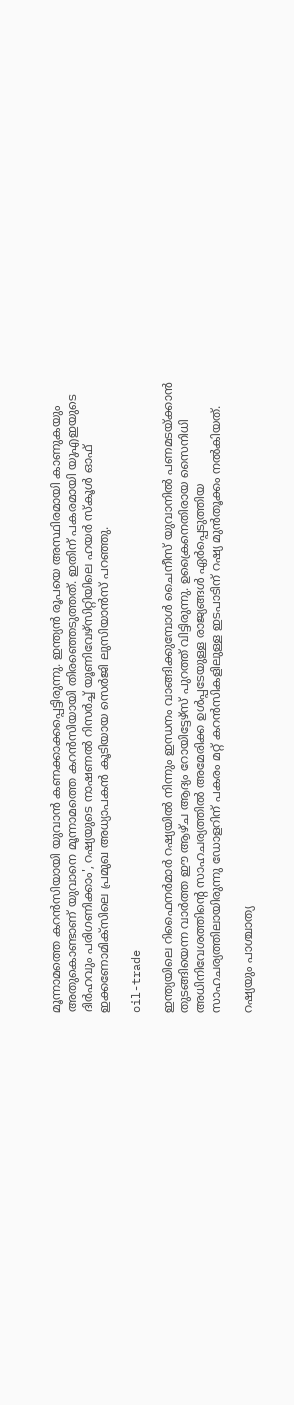മൂന്നാമത്തെ കറൻസിയായി യുവാൻ കണക്കാക്കപ്പെട്ടിരുന്നു. ഇന്ത്യൻ രൂപയെ അസ്ഥിരമായി കാണുകയും അതുകൊണ്ടാണ് യുവാനെ മൂന്നാമത്തെ കറൻസിയായി തിരഞ്ഞെടുത്തത്. ഇതിന് പകരമായി യുഎഇയുടെ ദിർഹവും പരിഗണിക്കാം', റഷ്യയുടെ നാഷണൽ റിസർച്ച് യൂണിവേഴ്‌സിറ്റിയിലെ ഹയർ സ്‌കൂൾ ഓഫ് ഇക്കണോമിക്‌സിലെ പ്രമുഖ അധ്യാപകന്‍ കൂടിയായ സെർജി ലുസിയാന്‍സ് പറഞ്ഞു.

oil-trade

ഇന്ത്യയിലെ റിഫൈനർമാർ റഷ്യയില്‍ നിന്നും ഇന്ധനം വാങ്ങിക്കുമ്പോള്‍ ചൈനീസ് യുവാനിൽ പണമടയ്ക്കാൻ തുടങ്ങിയെന്ന വാർത്ത ഈ ആഴ്ച ആദ്യം റോയിട്ടേഴ്സ് പുറത്ത് വിട്ടിരുന്നു. ഉക്രൈനെതിരായ സൈനിധി അധിനിവേശത്തിന്റെ സാഹചര്യത്തില്‍ അമേരിക്ക ഉള്‍പ്പടേയുള്ള രാജ്യങ്ങള്‍ ഏർപ്പെടുത്തിയ സാഹചര്യത്തിലായിരുന്നു ഡോളറിന് പകരം മറ്റ് കറന്‍സികളിലുള്ള ഇടപാടിന് റഷ്യ മുന്‍തൂക്കം നല്‍കിയത്.

റഷ്യയും പാശ്ചാത്യ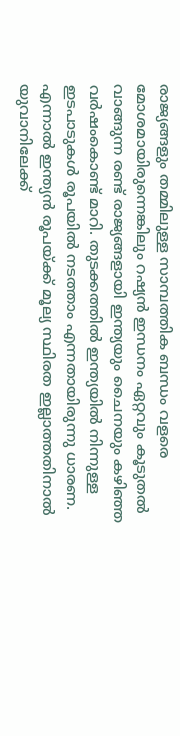രാജ്യങ്ങളും തമ്മിലുള്ള സാമ്പത്തിക ബന്ധം വളരെ മോശമായിരുന്നെങ്കിലും റഷ്യന്‍ ഇന്ധനം ഏറ്റവും കൂടുതൽ വാങ്ങുന്ന രണ്ട് രാജ്യങ്ങളായി ഇന്ത്യയും ചൈനയും കഴിഞ്ഞ വർഷംകൊണ്ട് മാറി. തുടക്കത്തില്‍ ഇന്ത്യയില്‍ നിന്നുള്ള ഇടപാടുകള്‍ രൂപയില്‍ നടത്താം എന്നതായിരുന്നു ധാരണ. എന്നാല്‍ ഇന്ത്യന്‍ രൂപയ്ക്ക് മൂല്യ സ്ഥിരത ഇല്ലാത്തതിനാല്‍ യുവാനിലേക്ക്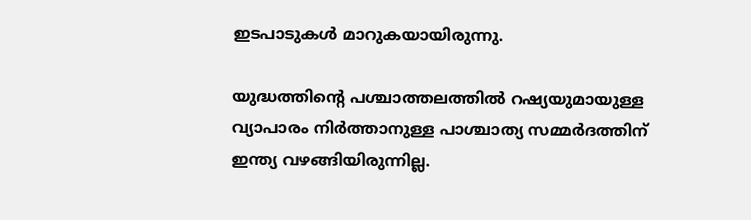ഇടപാടുകള്‍ മാറുകയായിരുന്നു.

യുദ്ധത്തിന്റെ പശ്ചാത്തലത്തിൽ റഷ്യയുമായുള്ള വ്യാപാരം നിർത്താനുള്ള പാശ്ചാത്യ സമ്മർദത്തിന് ഇന്ത്യ വഴങ്ങിയിരുന്നില്ല.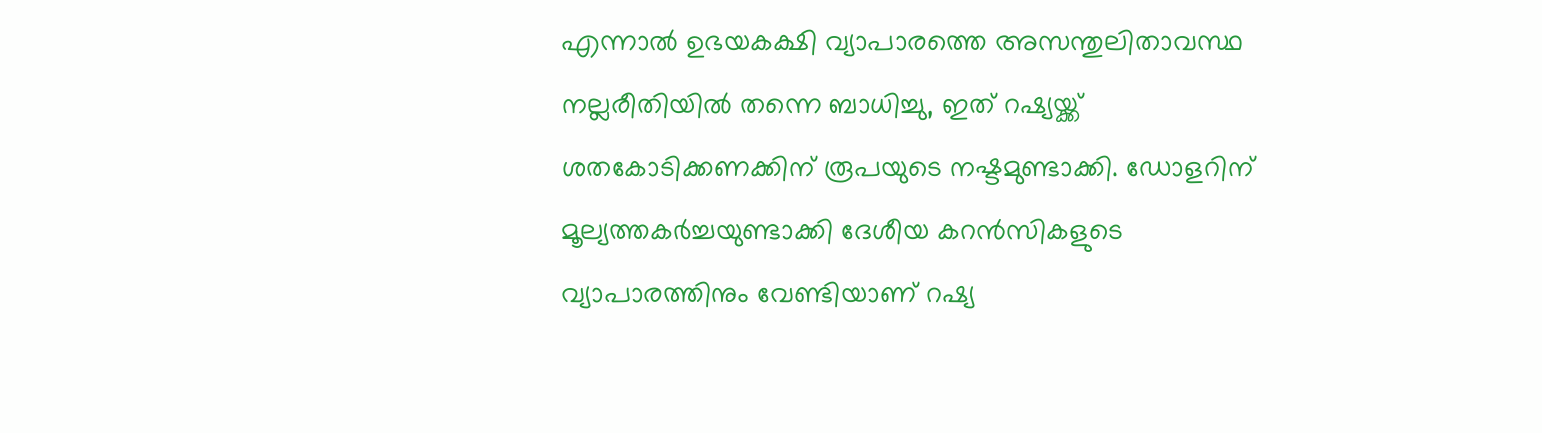എന്നാൽ ഉഭയകക്ഷി വ്യാപാരത്തെ അസന്തുലിതാവസ്ഥ നല്ലരീതിയില്‍ തന്നെ ബാധിച്ചു, ഇത് റഷ്യയ്ക്ക് ശതകോടിക്കണക്കിന് രൂപയുടെ നഷ്ടമുണ്ടാക്കി. ഡോളറിന് മൂല്യത്തകർച്ചയുണ്ടാക്കി ദേശീയ കറൻസികളുടെ വ്യാപാരത്തിനും വേണ്ടിയാണ് റഷ്യ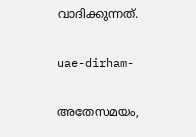വാദിക്കുന്നത്.

uae-dirham-

അതേസമയം,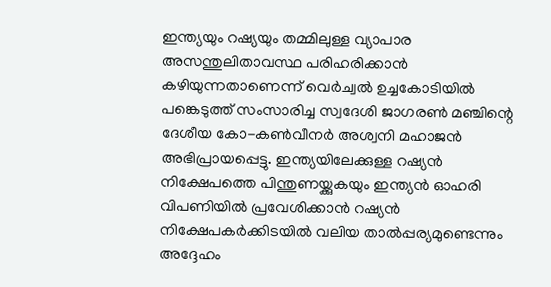ഇന്ത്യയും റഷ്യയും തമ്മിലുള്ള വ്യാപാര അസന്തുലിതാവസ്ഥ പരിഹരിക്കാന്‍ കഴിയുന്നതാണെന്ന് വെർച്വൽ ഉച്ചകോടിയിൽ പങ്കെടുത്ത് സംസാരിച്ച സ്വദേശി ജാഗരൺ മഞ്ചിന്റെ ദേശീയ കോ-കൺവീനർ അശ്വനി മഹാജൻ അഭിപ്രായപ്പെട്ടു. ഇന്ത്യയിലേക്കുള്ള റഷ്യൻ നിക്ഷേപത്തെ പിന്തുണയ്ക്കുകയും ഇന്ത്യൻ ഓഹരി വിപണിയിൽ പ്രവേശിക്കാൻ റഷ്യൻ നിക്ഷേപകർക്കിടയിൽ വലിയ താൽപ്പര്യമുണ്ടെന്നും അദ്ദേഹം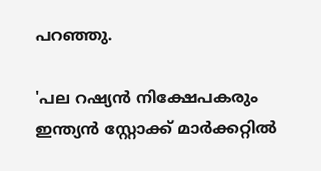പറഞ്ഞു.

'പല റഷ്യൻ നിക്ഷേപകരും ഇന്ത്യൻ സ്റ്റോക്ക് മാർക്കറ്റിൽ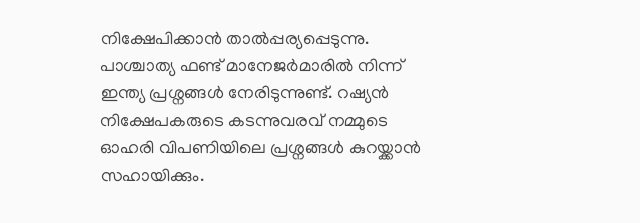നിക്ഷേപിക്കാൻ താൽപ്പര്യപ്പെടുന്നു. പാശ്ചാത്യ ഫണ്ട് മാനേജർമാരിൽ നിന്ന് ഇന്ത്യ പ്രശ്നങ്ങൾ നേരിടുന്നുണ്ട്. റഷ്യൻ നിക്ഷേപകരുടെ കടന്നുവരവ് നമ്മുടെ ഓഹരി വിപണിയിലെ പ്രശ്നങ്ങള്‍ കുറയ്ക്കാൻ സഹായിക്കും.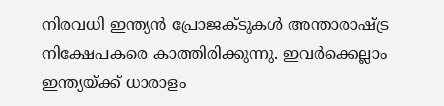നിരവധി ഇന്ത്യൻ പ്രോജക്ടുകൾ അന്താരാഷ്ട്ര നിക്ഷേപകരെ കാത്തിരിക്കുന്നു. ഇവർക്കെല്ലാം ഇന്ത്യയ്ക്ക് ധാരാളം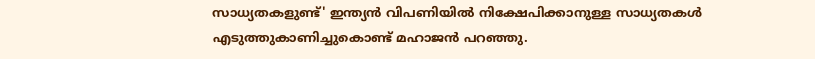സാധ്യതകളുണ്ട്' ഇന്ത്യൻ വിപണിയിൽ നിക്ഷേപിക്കാനുള്ള സാധ്യതകള്‍ എടുത്തുകാണിച്ചുകൊണ്ട് മഹാജൻ പറഞ്ഞു.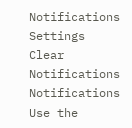Notifications
Settings
Clear Notifications
Notifications
Use the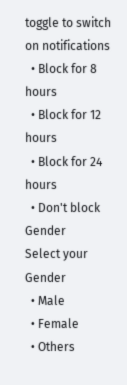toggle to switch on notifications
  • Block for 8 hours
  • Block for 12 hours
  • Block for 24 hours
  • Don't block
Gender
Select your Gender
  • Male
  • Female
  • Others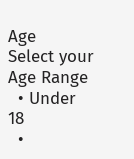Age
Select your Age Range
  • Under 18
  •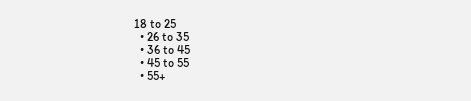18 to 25
  • 26 to 35
  • 36 to 45
  • 45 to 55
  • 55+